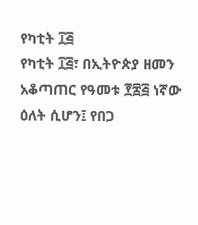የካቲት ፲፭
የካቲት ፲፭፣ በኢትዮጵያ ዘመን አቆጣጠር የዓመቱ ፻፷፭ ነኛው ዕለት ሲሆን፤ የበጋ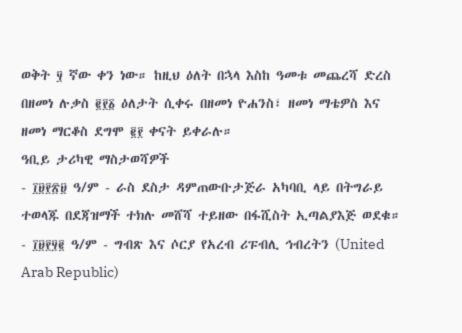ወቅት ፶ ኛው ቀን ነው። ከዚህ ዕለት በኋላ እስከ ዓመቱ መጨረሻ ድረስ በዘመነ ሉቃስ ፪፻፩ ዕለታት ሲቀሩ በዘመነ ዮሐንስ፣ ዘመነ ማቴዎስ እና ዘመነ ማርቆስ ደግሞ ፪፻ ቀናት ይቀራሉ።
ዓቢይ ታሪካዊ ማስታወሻዎች
- ፲፱፻፳፱ ዓ/ም - ራስ ደስታ ዳምጠውቡታጅራ አካባቢ ላይ በትግራይ ተወላጁ በደጃዝማች ተክሉ መሸሻ ተይዘው በፋሺስት ኢጣልያእጅ ወደቁ።
- ፲፱፻፶፪ ዓ/ም - ግብጽ እና ሶርያ የአረብ ሪፑብሊ ኅብረትን (United Arab Republic)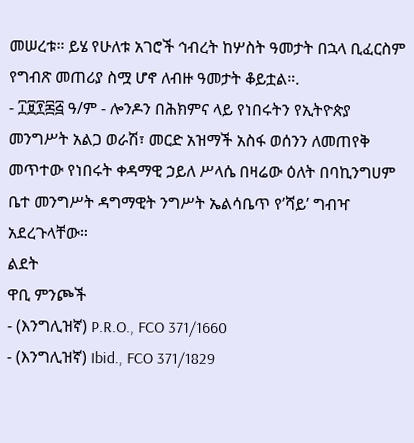መሠረቱ። ይሄ የሁለቱ አገሮች ኅብረት ከሦስት ዓመታት በኋላ ቢፈርስም የግብጽ መጠሪያ ስሟ ሆኖ ለብዙ ዓመታት ቆይቷል።.
- ፲፱፻፷፭ ዓ/ም - ሎንዶን በሕክምና ላይ የነበሩትን የኢትዮጵያ መንግሥት አልጋ ወራሽ፣ መርድ አዝማች አስፋ ወሰንን ለመጠየቅ መጥተው የነበሩት ቀዳማዊ ኃይለ ሥላሴ በዛሬው ዕለት በባኪንግሀም ቤተ መንግሥት ዳግማዊት ንግሥት ኤልሳቤጥ የ’ሻይ’ ግብዣ አደረጉላቸው።
ልደት
ዋቢ ምንጮች
- (እንግሊዝኛ) P.R.O., FCO 371/1660
- (እንግሊዝኛ) Ibid., FCO 371/1829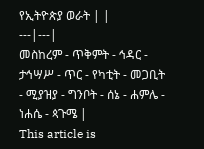የኢትዮጵያ ወራት | |
---|---|
መስከረም - ጥቅምት - ኅዳር - ታኅሣሥ - ጥር - የካቲት - መጋቢት - ሚያዝያ - ግንቦት - ሰኔ - ሐምሌ - ነሐሴ - ጳጉሜ |
This article is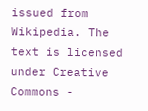issued from Wikipedia. The text is licensed under Creative Commons -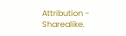Attribution - Sharealike.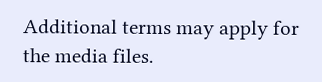Additional terms may apply for the media files.